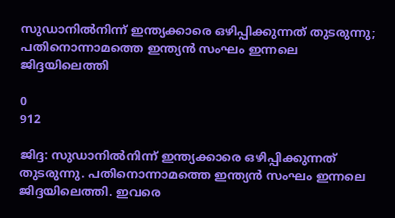സുഡാനില്‍നിന്ന് ഇന്ത്യക്കാരെ ഒഴിപ്പിക്കുന്നത് തുടരുന്നു; പതിനൊന്നാമത്തെ ഇന്ത്യന്‍ സംഘം ഇന്നലെ ജിദ്ദയിലെത്തി

0
912

ജിദ്ദ: സുഡാനില്‍നിന്ന് ഇന്ത്യക്കാരെ ഒഴിപ്പിക്കുന്നത് തുടരുന്നു. പതിനൊന്നാമത്തെ ഇന്ത്യന്‍ സംഘം ഇന്നലെ ജിദ്ദയിലെത്തി. ഇവരെ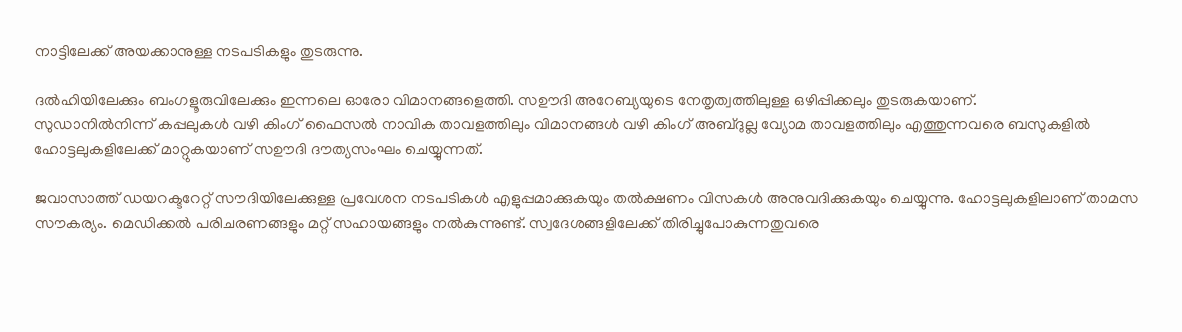നാട്ടിലേക്ക് അയക്കാനുള്ള നടപടികളും തുടരുന്നു.

ദല്‍ഹിയിലേക്കും ബംഗളൂരുവിലേക്കും ഇന്നലെ ഓരോ വിമാനങ്ങളെത്തി. സഊദി അറേബ്യയുടെ നേതൃത്വത്തിലുള്ള ഒഴിപ്പിക്കലും തുടരുകയാണ്.
സുഡാനില്‍നിന്ന് കപ്പലുകള്‍ വഴി കിംഗ് ഫൈസല്‍ നാവിക താവളത്തിലും വിമാനങ്ങള്‍ വഴി കിംഗ് അബ്ദുല്ല വ്യോമ താവളത്തിലും എത്തുന്നവരെ ബസുകളില്‍ ഹോട്ടലുകളിലേക്ക് മാറ്റുകയാണ് സഊദി ദൗത്യസംഘം ചെയ്യുന്നത്.

ജവാസാത്ത് ഡയറക്ടറേറ്റ് സൗദിയിലേക്കുള്ള പ്രവേശന നടപടികള്‍ എളുപ്പമാക്കുകയും തല്‍ക്ഷണം വിസകള്‍ അനുവദിക്കുകയും ചെയ്യുന്നു. ഹോട്ടലുകളിലാണ് താമസ സൗകര്യം. മെഡിക്കല്‍ പരിചരണങ്ങളും മറ്റ് സഹായങ്ങളും നല്‍കുന്നുണ്ട്. സ്വദേശങ്ങളിലേക്ക് തിരിച്ചുപോകുന്നതുവരെ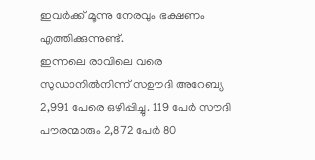ഇവര്‍ക്ക് മൂന്നു നേരവും ഭക്ഷണം എത്തിക്കുന്നുണ്ട്.
ഇന്നലെ രാവിലെ വരെ സുഡാനില്‍നിന്ന് സഊദി അറേബ്യ 2,991 പേരെ ഒഴിപ്പിച്ചു. 119 പേര്‍ സൗദി പൗരന്മാരും 2,872 പേര്‍ 80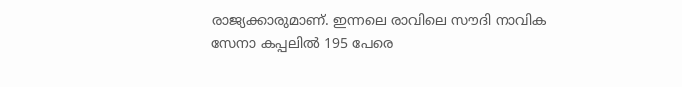രാജ്യക്കാരുമാണ്. ഇന്നലെ രാവിലെ സൗദി നാവിക സേനാ കപ്പലില്‍ 195 പേരെ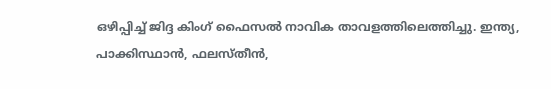ഒഴിപ്പിച്ച് ജിദ്ദ കിംഗ് ഫൈസല്‍ നാവിക താവളത്തിലെത്തിച്ചു. ഇന്ത്യ, പാക്കിസ്ഥാന്‍, ഫലസ്തീന്‍,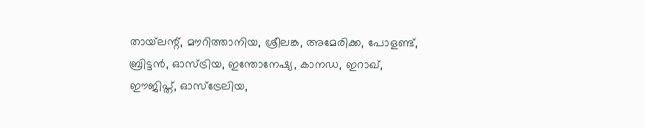തായ്‌ലന്റ്, മൗറിത്താനിയ, ശ്രീലങ്ക, അമേരിക്ക, പോളണ്ട്, ബ്രിട്ടന്‍, ഓസ്ട്രിയ, ഇന്തോനേഷ്യ, കാനഡ, ഇറാഖ്, ഈജിപ്ത്, ഓസ്‌ട്രേലിയ,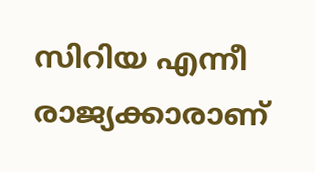സിറിയ എന്നീ രാജ്യക്കാരാണ്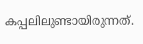കപ്പലിലുണ്ടായിരുന്നത്.